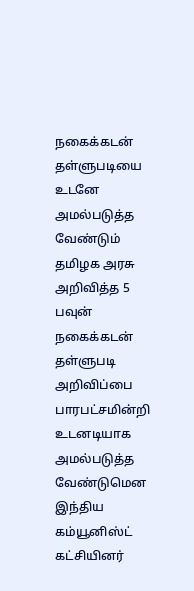நகைக்கடன் தள்ளுபடியை உடனே அமல்படுத்த வேண்டும்
தமிழக அரசு அறிவித்த 5 பவுன் நகைக்கடன் தள்ளுபடி அறிவிப்பை பாரபட்சமின்றி உடனடியாக அமல்படுத்த வேண்டுமென இந்திய கம்யூனிஸ்ட் கட்சியினர்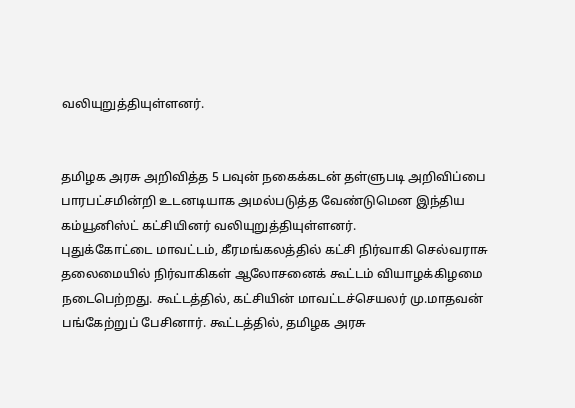வலியுறுத்தியுள்ளனர்.


தமிழக அரசு அறிவித்த 5 பவுன் நகைக்கடன் தள்ளுபடி அறிவிப்பை பாரபட்சமின்றி உடனடியாக அமல்படுத்த வேண்டுமென இந்திய கம்யூனிஸ்ட் கட்சியினர் வலியுறுத்தியுள்ளனர்.
புதுக்கோட்டை மாவட்டம், கீரமங்கலத்தில் கட்சி நிர்வாகி செல்வராசு தலைமையில் நிர்வாகிகள் ஆலோசனைக் கூட்டம் வியாழக்கிழமை நடைபெற்றது. கூட்டத்தில், கட்சியின் மாவட்டச்செயலர் மு.மாதவன் பங்கேற்றுப் பேசினார். கூட்டத்தில், தமிழக அரசு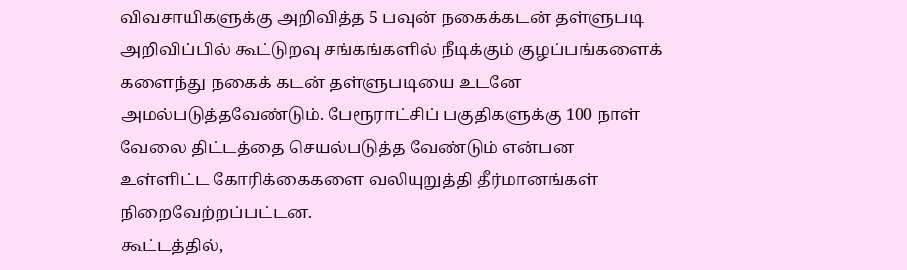விவசாயிகளுக்கு அறிவித்த 5 பவுன் நகைக்கடன் தள்ளுபடி அறிவிப்பில் கூட்டுறவு சங்கங்களில் நீடிக்கும் குழப்பங்களைக் களைந்து நகைக் கடன் தள்ளுபடியை உடனே அமல்படுத்தவேண்டும். பேரூராட்சிப் பகுதிகளுக்கு 100 நாள் வேலை திட்டத்தை செயல்படுத்த வேண்டும் என்பன உள்ளிட்ட கோரிக்கைகளை வலியுறுத்தி தீர்மானங்கள் நிறைவேற்றப்பட்டன.
கூட்டத்தில்,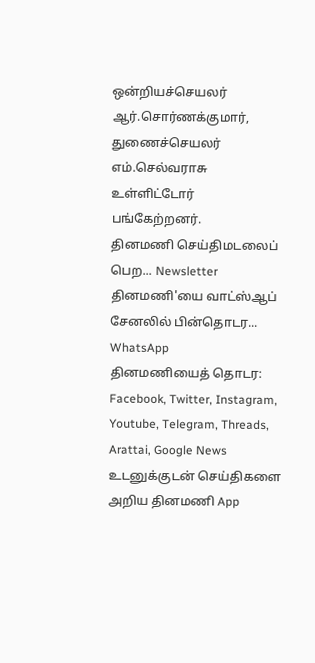ஒன்றியச்செயலர் ஆர்.சொர்ணக்குமார், துணைச்செயலர் எம்.செல்வராசு உள்ளிட்டோர் பங்கேற்றனர்.
தினமணி செய்திமடலைப் பெற... Newsletter
தினமணி'யை வாட்ஸ்ஆப் சேனலில் பின்தொடர... WhatsApp
தினமணியைத் தொடர: Facebook, Twitter, Instagram, Youtube, Telegram, Threads, Arattai, Google News
உடனுக்குடன் செய்திகளை அறிய தினமணி App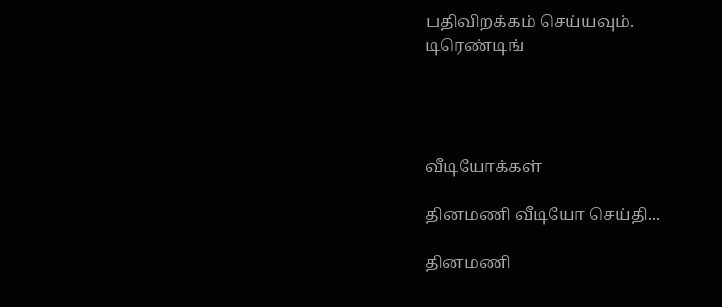பதிவிறக்கம் செய்யவும்.
டிரெண்டிங்




வீடியோக்கள்

தினமணி வீடியோ செய்தி...

தினமணி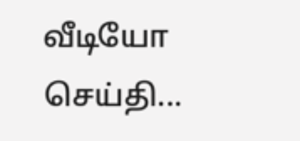வீடியோ செய்தி...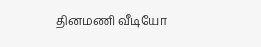தினமணி வீடியோ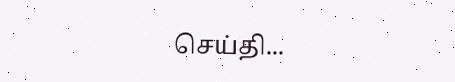செய்தி...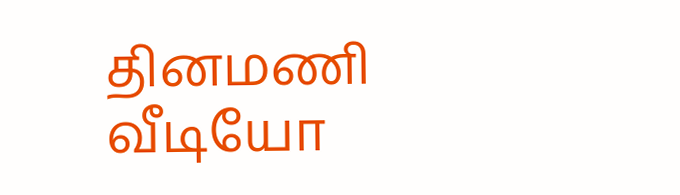தினமணி வீடியோ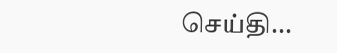செய்தி...